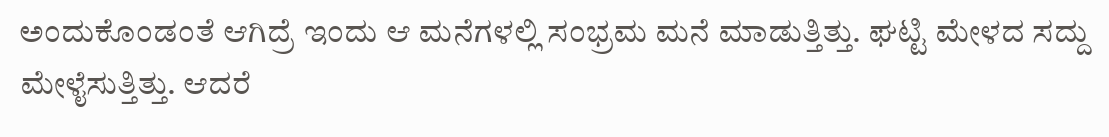ಅಂದುಕೊಂಡಂತೆ ಆಗಿದ್ರೆ ಇಂದು ಆ ಮನೆಗಳಲ್ಲಿ ಸಂಭ್ರಮ ಮನೆ ಮಾಡುತ್ತಿತ್ತು. ಘಟ್ಟಿ ಮೇಳದ ಸದ್ದು ಮೇಳೈಸುತ್ತಿತ್ತು. ಆದರೆ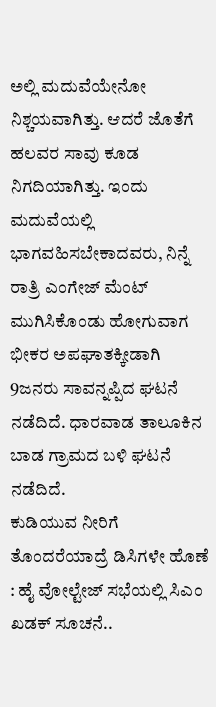ಅಲ್ಲಿ ಮದುವೆಯೇನೋ ನಿಶ್ಚಯವಾಗಿತ್ತು. ಆದರೆ ಜೊತೆಗೆ ಹಲವರ ಸಾವು ಕೂಡ ನಿಗದಿಯಾಗಿತ್ತು. ಇಂದು ಮದುವೆಯಲ್ಲಿ ಭಾಗವಹಿಸಬೇಕಾದವರು, ನಿನ್ನೆ ರಾತ್ರಿ ಎಂಗೇಜ್ ಮೆಂಟ್ ಮುಗಿಸಿಕೊಂಡು ಹೋಗುವಾಗ ಭೀಕರ ಅಪಘಾತಕ್ಕೀಡಾಗಿ 9ಜನರು ಸಾವನ್ನಪ್ಪಿದ ಘಟನೆ ನಡೆದಿದೆ. ಧಾರವಾಡ ತಾಲೂಕಿನ ಬಾಡ ಗ್ರಾಮದ ಬಳಿ ಘಟನೆ ನಡೆದಿದೆ.
ಕುಡಿಯುವ ನೀರಿಗೆ ತೊಂದರೆಯಾದ್ರೆ ಡಿಸಿಗಳೇ ಹೊಣೆ : ಹೈ ವೋಲ್ಟೇಜ್ ಸಭೆಯಲ್ಲಿ ಸಿಎಂ ಖಡಕ್ ಸೂಚನೆ..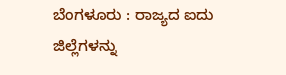ಬೆಂಗಳೂರು : ರಾಜ್ಯದ ಐದು ಜಿಲ್ಲೆಗಳನ್ನು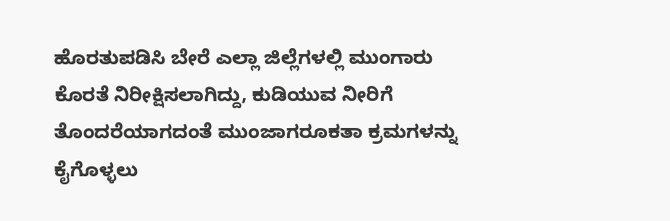ಹೊರತುಪಡಿಸಿ ಬೇರೆ ಎಲ್ಲಾ ಜಿಲ್ಲೆಗಳಲ್ಲಿ ಮುಂಗಾರು ಕೊರತೆ ನಿರೀಕ್ಷಿಸಲಾಗಿದ್ದು, ಕುಡಿಯುವ ನೀರಿಗೆ ತೊಂದರೆಯಾಗದಂತೆ ಮುಂಜಾಗರೂಕತಾ ಕ್ರಮಗಳನ್ನು ಕೈಗೊಳ್ಳಲು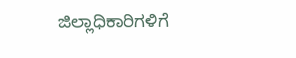ಜಿಲ್ಲಾಧಿಕಾರಿಗಳಿಗೆ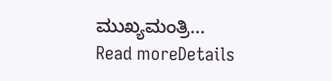ಮುಖ್ಯಮಂತ್ರಿ...
Read moreDetails